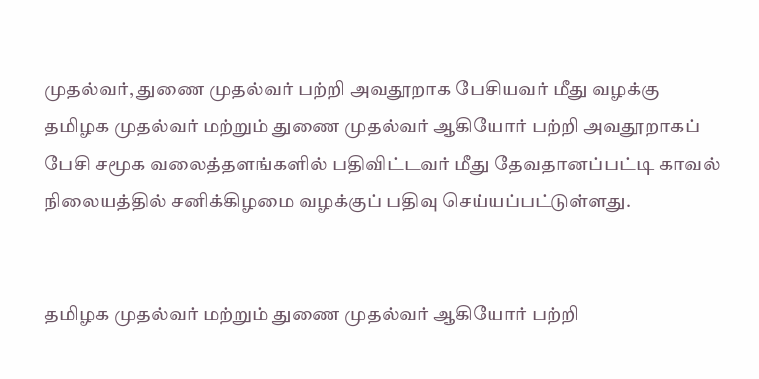முதல்வர், துணை முதல்வர் பற்றி அவதூறாக பேசியவர் மீது வழக்கு
தமிழக முதல்வர் மற்றும் துணை முதல்வர் ஆகியோர் பற்றி அவதூறாகப் பேசி சமூக வலைத்தளங்களில் பதிவிட்டவர் மீது தேவதானப்பட்டி காவல் நிலையத்தில் சனிக்கிழமை வழக்குப் பதிவு செய்யப்பட்டுள்ளது.


தமிழக முதல்வர் மற்றும் துணை முதல்வர் ஆகியோர் பற்றி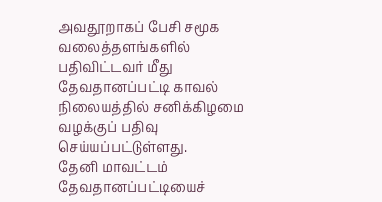அவதூறாகப் பேசி சமூக வலைத்தளங்களில் பதிவிட்டவர் மீது தேவதானப்பட்டி காவல் நிலையத்தில் சனிக்கிழமை வழக்குப் பதிவு செய்யப்பட்டுள்ளது.
தேனி மாவட்டம் தேவதானப்பட்டியைச்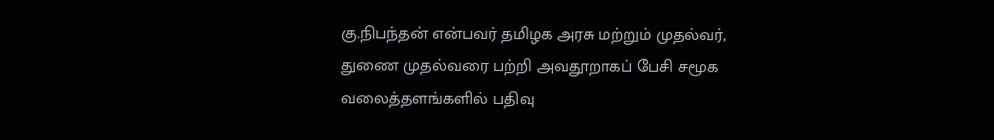கு.நிபந்தன் என்பவர் தமிழக அரசு மற்றும் முதல்வர், துணை முதல்வரை பற்றி அவதூறாகப் பேசி சமூக வலைத்தளங்களில் பதிவு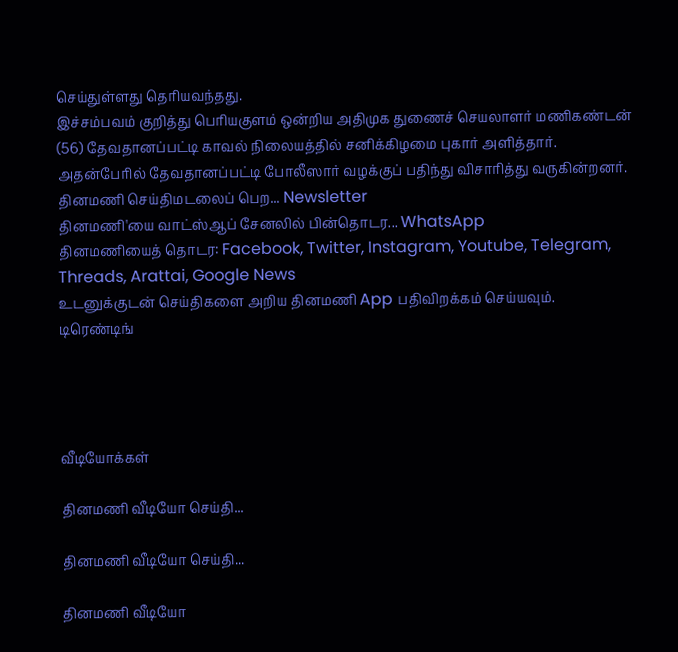செய்துள்ளது தெரியவந்தது.
இச்சம்பவம் குறித்து பெரியகுளம் ஒன்றிய அதிமுக துணைச் செயலாளர் மணிகண்டன் (56) தேவதானப்பட்டி காவல் நிலையத்தில் சனிக்கிழமை புகார் அளித்தார். அதன்பேரில் தேவதானப்பட்டி போலீஸார் வழக்குப் பதிந்து விசாரித்து வருகின்றனர்.
தினமணி செய்திமடலைப் பெற... Newsletter
தினமணி'யை வாட்ஸ்ஆப் சேனலில் பின்தொடர... WhatsApp
தினமணியைத் தொடர: Facebook, Twitter, Instagram, Youtube, Telegram, Threads, Arattai, Google News
உடனுக்குடன் செய்திகளை அறிய தினமணி App பதிவிறக்கம் செய்யவும்.
டிரெண்டிங்




வீடியோக்கள்

தினமணி வீடியோ செய்தி...

தினமணி வீடியோ செய்தி...

தினமணி வீடியோ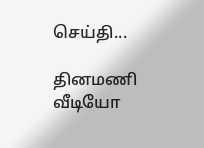செய்தி...

தினமணி வீடியோ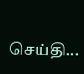செய்தி...